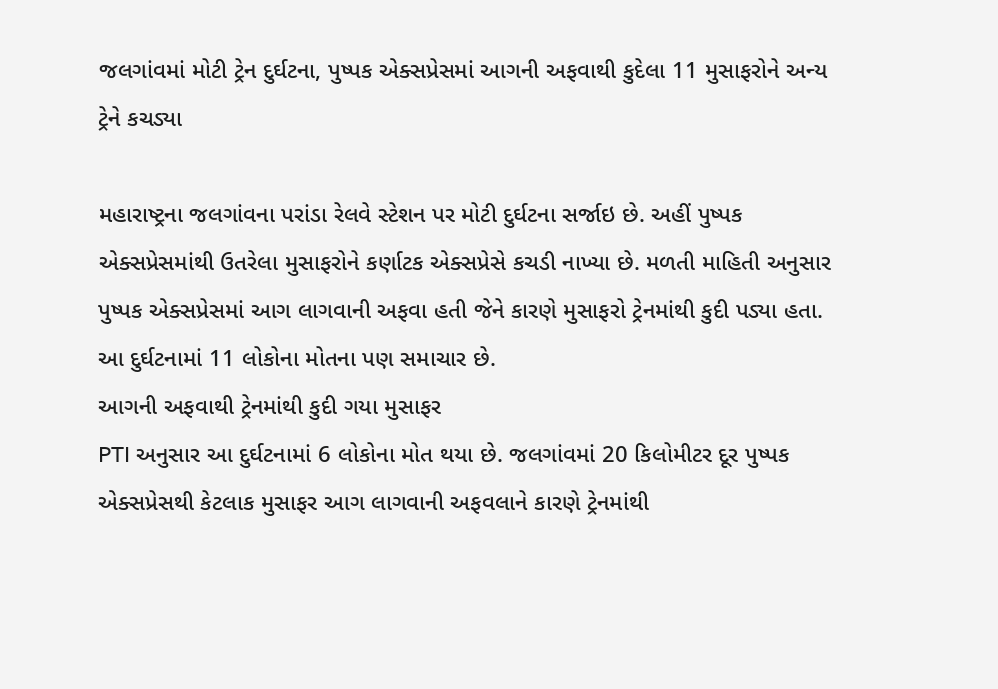જલગાંવમાં મોટી ટ્રેન દુર્ઘટના, પુષ્પક એક્સપ્રેસમાં આગની અફવાથી કુદેલા 11 મુસાફરોને અન્ય ટ્રેને કચડ્યા

મહારાષ્ટ્રના જલગાંવના પરાંડા રેલવે સ્ટેશન પર મોટી દુર્ઘટના સર્જાઇ છે. અહીં પુષ્પક એક્સપ્રેસમાંથી ઉતરેલા મુસાફરોને કર્ણાટક એક્સપ્રેસે કચડી નાખ્યા છે. મળતી માહિતી અનુસાર પુષ્પક એક્સપ્રેસમાં આગ લાગવાની અફવા હતી જેને કારણે મુસાફરો ટ્રેનમાંથી કુદી પડ્યા હતા. આ દુર્ઘટનામાં 11 લોકોના મોતના પણ સમાચાર છે.
આગની અફવાથી ટ્રેનમાંથી કુદી ગયા મુસાફર
PTI અનુસાર આ દુર્ઘટનામાં 6 લોકોના મોત થયા છે. જલગાંવમાં 20 કિલોમીટર દૂર પુષ્પક એક્સપ્રેસથી કેટલાક મુસાફર આગ લાગવાની અફવલાને કારણે ટ્રેનમાંથી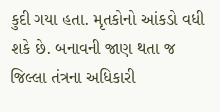કુદી ગયા હતા. મૃતકોનો આંકડો વધી શકે છે. બનાવની જાણ થતા જ જિલ્લા તંત્રના અધિકારી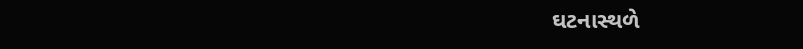ઘટનાસ્થળે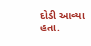દોડી આવ્યા હતા.